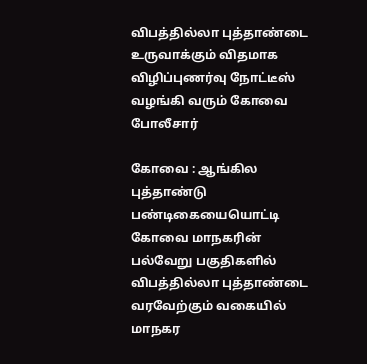விபத்தில்லா புத்தாண்டை உருவாக்கும் விதமாக விழிப்புணர்வு நோட்டீஸ் வழங்கி வரும் கோவை போலீசார்

கோவை : ஆங்கில புத்தாண்டு பண்டிகையையொட்டி கோவை மாநகரின் பல்வேறு பகுதிகளில் விபத்தில்லா புத்தாண்டை வரவேற்கும் வகையில் மாநகர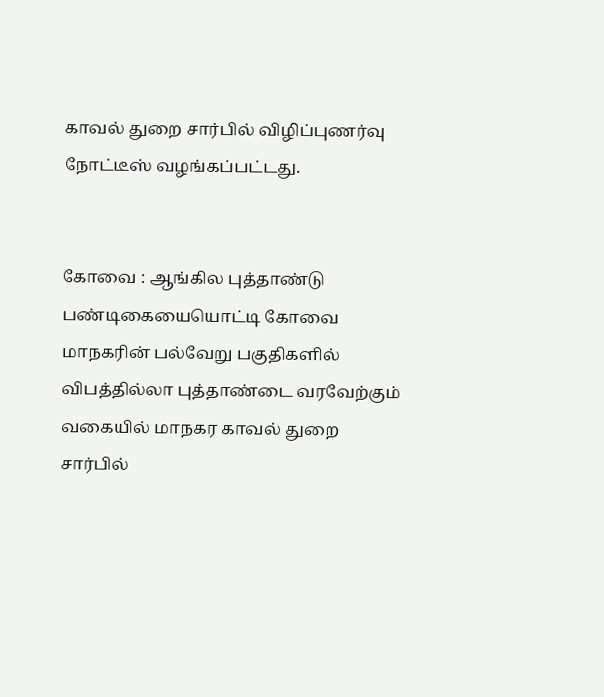காவல் துறை சார்பில் விழிப்புணர்வு நோட்டீஸ் வழங்கப்பட்டது.


கோவை : ஆங்கில புத்தாண்டு பண்டிகையையொட்டி கோவை மாநகரின் பல்வேறு பகுதிகளில் விபத்தில்லா புத்தாண்டை வரவேற்கும் வகையில் மாநகர காவல் துறை சார்பில்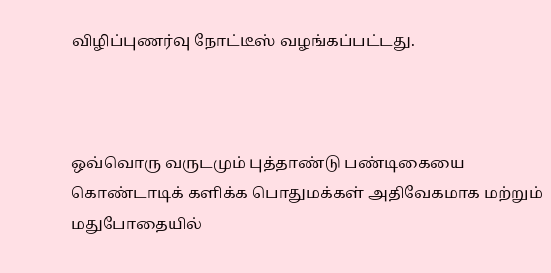விழிப்புணர்வு நோட்டீஸ் வழங்கப்பட்டது.



ஒவ்வொரு வருடமும் புத்தாண்டு பண்டிகையை கொண்டாடிக் களிக்க பொதுமக்கள் அதிவேகமாக மற்றும் மதுபோதையில்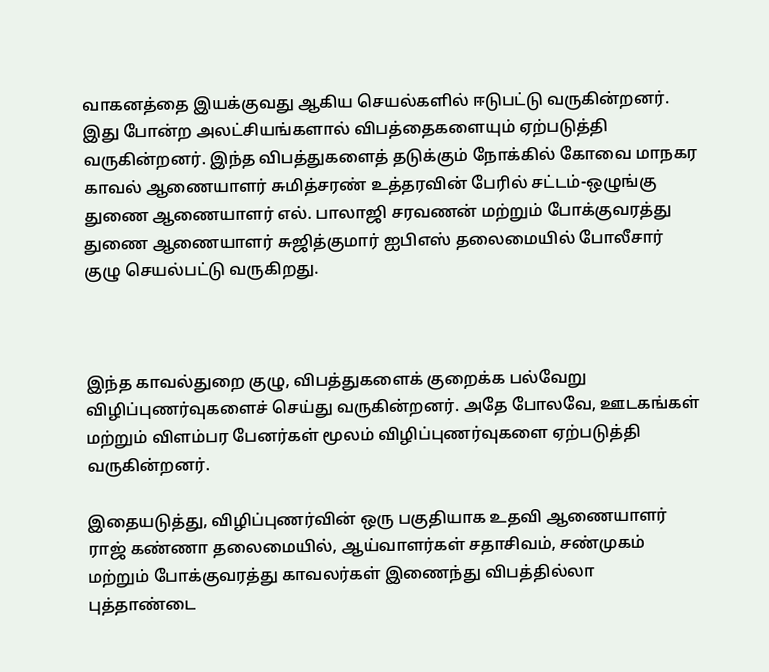வாகனத்தை இயக்குவது ஆகிய செயல்களில் ஈடுபட்டு வருகின்றனர். இது போன்ற அலட்சியங்களால் விபத்தைகளையும் ஏற்படுத்தி வருகின்றனர். இந்த விபத்துகளைத் தடுக்கும் நோக்கில் கோவை மாநகர காவல் ஆணையாளர் சுமித்சரண் உத்தரவின் பேரில் சட்டம்-ஒழுங்கு துணை ஆணையாளர் எல். பாலாஜி சரவணன் மற்றும் போக்குவரத்து துணை ஆணையாளர் சுஜித்குமார் ஐபிஎஸ் தலைமையில் போலீசார் குழு செயல்பட்டு வருகிறது.



இந்த காவல்துறை குழு, விபத்துகளைக் குறைக்க பல்வேறு விழிப்புணர்வுகளைச் செய்து வருகின்றனர். அதே போலவே, ஊடகங்கள் மற்றும் விளம்பர பேனர்கள் மூலம் விழிப்புணர்வுகளை ஏற்படுத்தி வருகின்றனர்.

இதையடுத்து, விழிப்புணர்வின் ஒரு பகுதியாக உதவி ஆணையாளர் ராஜ் கண்ணா தலைமையில், ஆய்வாளர்கள் சதாசிவம், சண்முகம் மற்றும் போக்குவரத்து காவலர்கள் இணைந்து விபத்தில்லா புத்தாண்டை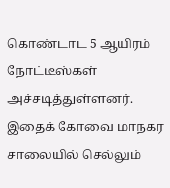கொண்டாட 5 ஆயிரம் நோட்டீஸ்கள் அச்சடித்துள்ளனர். இதைக் கோவை மாநகர சாலையில் செல்லும்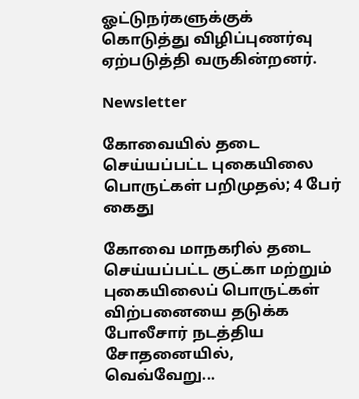ஓட்டுநர்களுக்குக் கொடுத்து விழிப்புணர்வு ஏற்படுத்தி வருகின்றனர்.

Newsletter

கோவையில் தடை செய்யப்பட்ட புகையிலை பொருட்கள் பறிமுதல்; 4 பேர் கைது

கோவை மாநகரில் தடை செய்யப்பட்ட குட்கா மற்றும் புகையிலைப் பொருட்கள் விற்பனையை தடுக்க போலீசார் நடத்திய சோதனையில், வெவ்வேறு...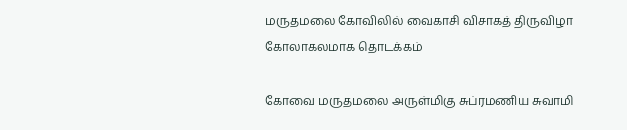மருதமலை கோவிலில் வைகாசி விசாகத் திருவிழா கோலாகலமாக தொடக்கம்

கோவை மருதமலை அருள்மிகு சுப்ரமணிய சுவாமி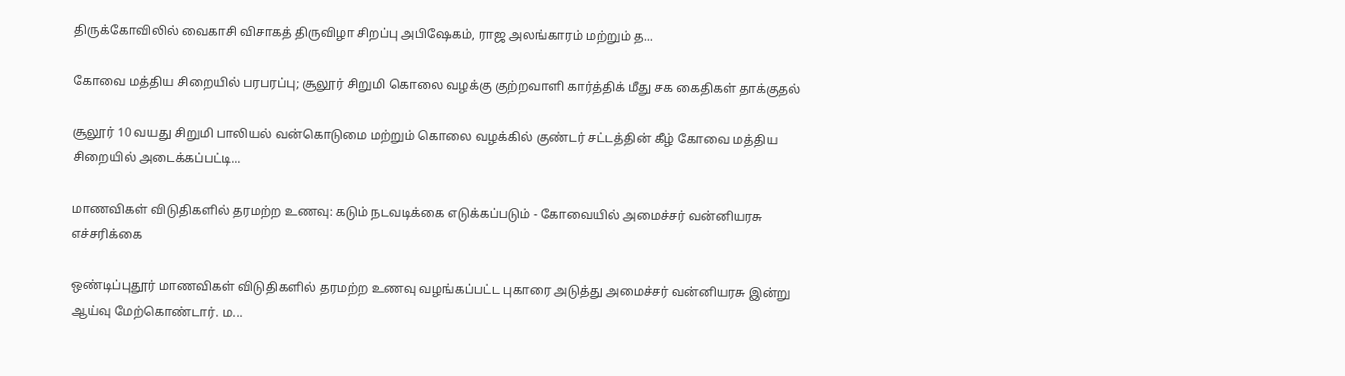திருக்கோவிலில் வைகாசி விசாகத் திருவிழா சிறப்பு அபிஷேகம், ராஜ அலங்காரம் மற்றும் த...

கோவை மத்திய சிறையில் பரபரப்பு; சூலூர் சிறுமி கொலை வழக்கு குற்றவாளி கார்த்திக் மீது சக கைதிகள் தாக்குதல்

சூலூர் 10 வயது சிறுமி பாலியல் வன்கொடுமை மற்றும் கொலை வழக்கில் குண்டர் சட்டத்தின் கீழ் கோவை மத்திய சிறையில் அடைக்கப்பட்டி...

மாணவிகள் விடுதிகளில் தரமற்ற உணவு: கடும் நடவடிக்கை எடுக்கப்படும் - கோவையில் அமைச்சர் வன்னியரசு எச்சரிக்கை

ஒண்டிப்புதூர் மாணவிகள் விடுதிகளில் தரமற்ற உணவு வழங்கப்பட்ட புகாரை அடுத்து அமைச்சர் வன்னியரசு இன்று ஆய்வு மேற்கொண்டார். ம...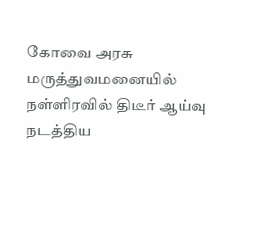கோவை அரசு மருத்துவமனையில் நள்ளிரவில் திடீர் ஆய்வு நடத்திய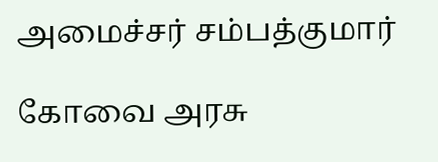அமைச்சர் சம்பத்குமார்

கோவை அரசு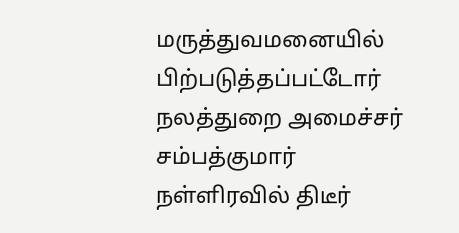மருத்துவமனையில் பிற்படுத்தப்பட்டோர் நலத்துறை அமைச்சர் சம்பத்குமார் நள்ளிரவில் திடீர்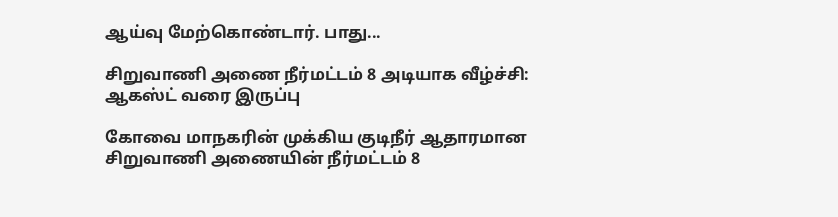ஆய்வு மேற்கொண்டார். பாது...

சிறுவாணி அணை நீர்மட்டம் 8 அடியாக வீழ்ச்சி: ஆகஸ்ட் வரை இருப்பு

கோவை மாநகரின் முக்கிய குடிநீர் ஆதாரமான சிறுவாணி அணையின் நீர்மட்டம் 8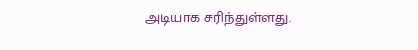அடியாக சரிந்துள்ளது.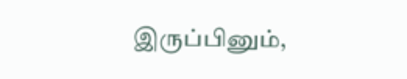இருப்பினும்,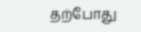தற்போது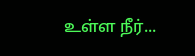உள்ள நீர்...